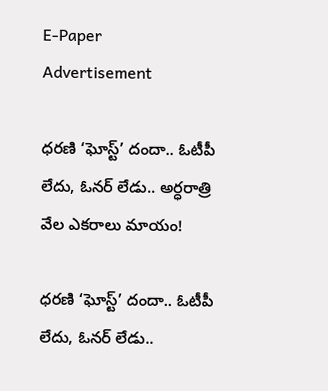E-Paper
Advertisement

ధరణి ‘ఘోస్ట్’ దందా.. ఓటీపీ లేదు, ఓనర్ లేడు.. అర్ధరాత్రి వేల ఎకరాలు మాయం!

ధరణి ‘ఘోస్ట్’ దందా.. ఓటీపీ లేదు, ఓనర్ లేడు..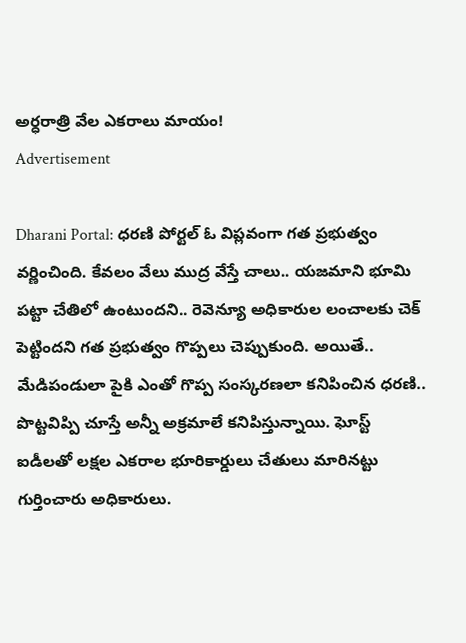అర్ధరాత్రి వేల ఎకరాలు మాయం!
Advertisement

Dharani Portal: ధరణి పోర్టల్‌ ఓ విప్లవంగా గత ప్రభుత్వం వర్ణించింది. కేవలం వేలు ముద్ర వేస్తే చాలు.. యజమాని భూమి పట్టా చేతిలో ఉంటుందని.. రెవెన్యూ అధికారుల లంచాలకు చెక్‌ పెట్టిందని గత ప్రభుత్వం గొప్పలు చెప్పుకుంది. అయితే.. మేడిపండులా పైకి ఎంతో గొప్ప సంస్కరణలా కనిపించిన ధరణి.. పొట్టవిప్పి చూస్తే అన్నీ అక్రమాలే కనిపిస్తున్నాయి. ఘోస్ట్‌ ఐడీలతో లక్షల ఎకరాల భూరికార్డులు చేతులు మారినట్టు గుర్తించారు అధికారులు.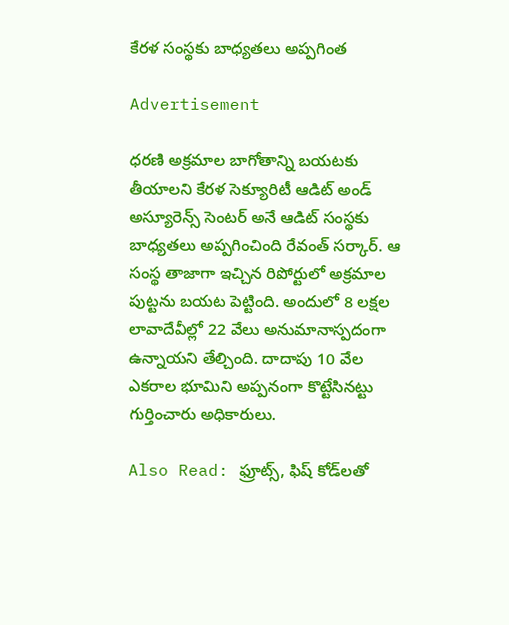కేరళ సంస్థకు బాధ్యతలు అప్పగింత

Advertisement

ధరణి అక్రమాల బాగోతాన్ని బయటకు తీయాలని కేరళ సెక్యూరిటీ ఆడిట్‌ అండ్‌ అస్యూరెన్స్‌ సెంటర్‌ అనే ఆడిట్‌ సంస్థకు బాధ్యతలు అప్పగించింది రేవంత్‌ సర్కార్‌. ఆ సంస్థ తాజాగా ఇచ్చిన రిపోర్టులో అక్రమాల పుట్టను బయట పెట్టింది. అందులో 8 లక్షల లావాదేవీల్లో 22 వేలు అనుమానాస్పదంగా ఉన్నాయని తేల్చింది. దాదాపు 10 వేల ఎకరాల భూమిని అప్పనంగా కొట్టేసినట్టు గుర్తించారు అధికారులు.

Also Read: ఫ్రూట్స్, ఫిష్ కోడ్‌లతో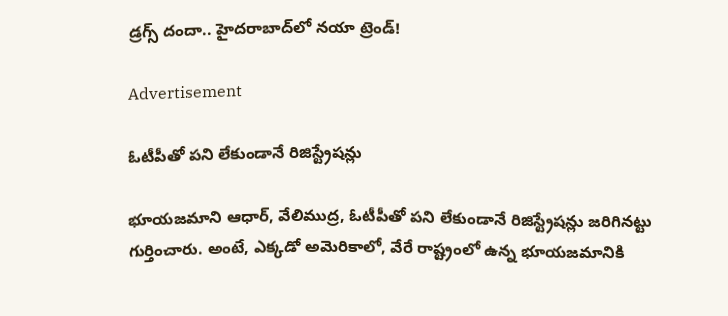డ్రగ్స్ దందా.. హైదరాబాద్‌లో నయా ట్రెండ్!

Advertisement

ఓటీపీతో పని లేకుండానే రిజిస్ట్రేషన్లు

భూయజమాని ఆధార్‌, వేలిముద్ర, ఓటీపీతో పని లేకుండానే రిజిస్ట్రేషన్లు జరిగినట్టు గుర్తించారు. అంటే, ఎక్కడో అమెరికాలో, వేరే రాష్ట్రంలో ఉన్న భూయజమానికి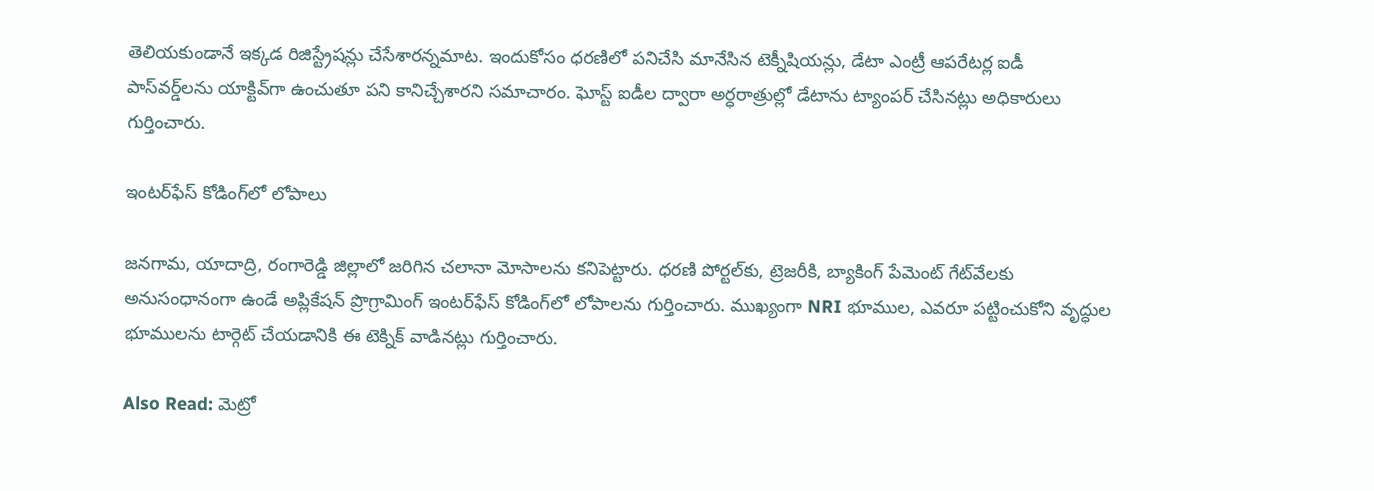తెలియకుండానే ఇక్కడ రిజిస్ట్రేషన్లు చేసేశారన్నమాట. ఇందుకోసం ధరణిలో పనిచేసి మానేసిన టెక్నీషియన్లు, డేటా ఎంట్రీ ఆపరేటర్ల ఐడీ పాస్‌వర్డ్‌లను యాక్టివ్‌గా ఉంచుతూ పని కానిచ్చేశారని సమాచారం. ఘోస్ట్‌ ఐడీల ద్వారా అర్ధరాత్రుల్లో డేటాను ట్యాంపర్‌ చేసినట్లు అధికారులు గుర్తించారు.

ఇంటర్‌ఫేస్ కోడింగ్‌లో లోపాలు

జనగామ, యాదాద్రి, రంగారెడ్డి జిల్లాలో జరిగిన చలానా మోసాలను కనిపెట్టారు. ధరణి పోర్టల్‌కు, ట్రెజరీకి, బ్యాకింగ్‌ పేమెంట్‌ గేట్‌వేలకు అనుసంధానంగా ఉండే అప్లికేషన్‌ ప్రొగ్రామింగ్‌ ఇంటర్‌ఫేస్‌ కోడింగ్‌లో లోపాలను గుర్తించారు. ముఖ్యంగా NRI భూముల, ఎవరూ పట్టించుకోని వృద్ధుల భూములను టార్గెట్‌ చేయడానికి ఈ టెక్నిక్‌ వాడినట్లు గుర్తించారు.

Also Read: మెట్రో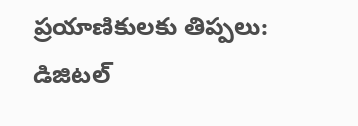ప్రయాణికులకు తిప్పలు: డిజిటల్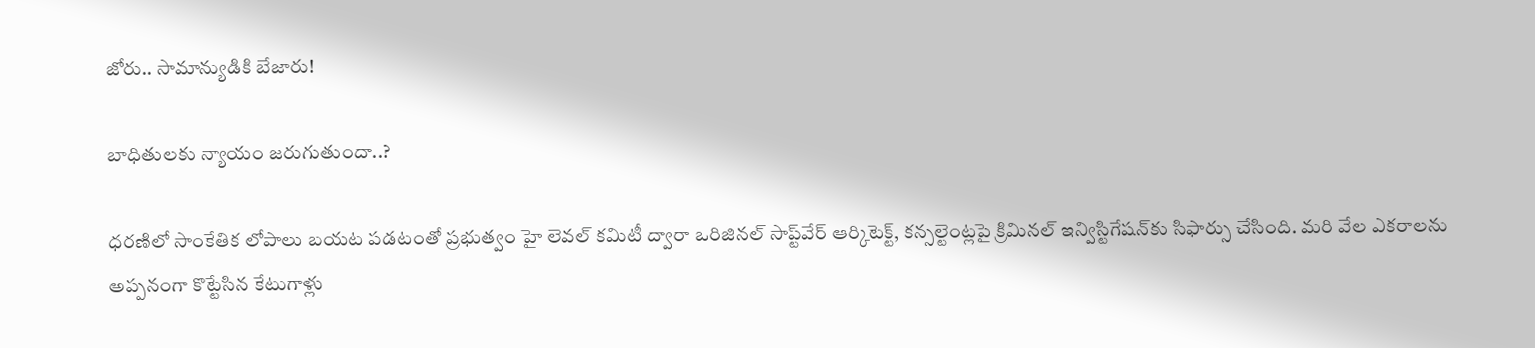జోరు.. సామాన్యుడికి బేజారు!

బాధితులకు న్యాయం జరుగుతుందా..?

ధరణిలో సాంకేతిక లోపాలు బయట పడటంతో ప్రభుత్వం హై లెవల్‌ కమిటీ ద్వారా ఒరిజినల్‌ సాప్ట్‌వేర్‌ ఆర్కిటెక్ట్‌, కన్సల్టెంట్లపై క్రిమినల్‌ ఇన్విస్టిగేషన్‌కు సిఫార్సు చేసింది. మరి వేల ఎకరాలను అప్పనంగా కొట్టేసిన కేటుగాళ్లు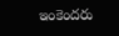ఇంకెందరు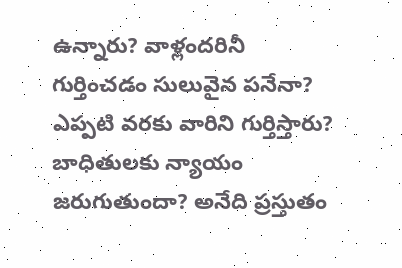ఉన్నారు? వాళ్లందరినీ గుర్తించడం సులువైన పనేనా? ఎప్పటి వరకు వారిని గుర్తిస్తారు? బాధితులకు న్యాయం జరుగుతుందా? అనేది ప్రస్తుతం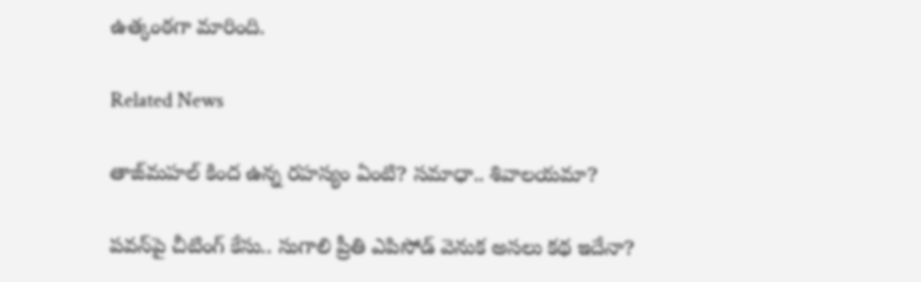ఉత్కంఠగా మారింది.

Related News

తాజ్‌మహల్ కింద ఉన్న రహస్యం ఏంటి? సమాధా.. శివాలయమా?

పవన్‌పై చీటింగ్ కేసు.. సుగాలి ప్రీతి ఎపిసోడ్ వెనుక అసలు కథ ఇదేనా?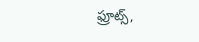ఫ్రూట్స్,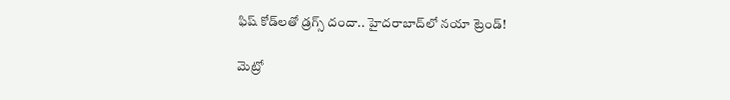ఫిష్ కోడ్‌లతో డ్రగ్స్ దందా.. హైదరాబాద్‌లో నయా ట్రెండ్!

మెట్రో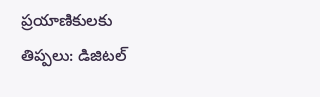ప్రయాణికులకు తిప్పలు: డిజిటల్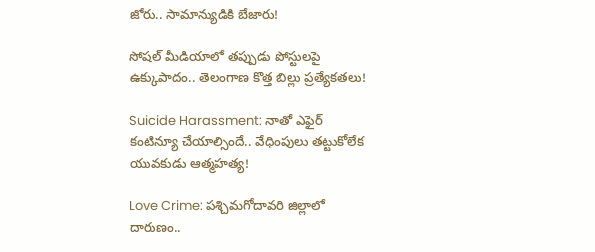జోరు.. సామాన్యుడికి బేజారు!

సోషల్ మీడియాలో తప్పుడు పోస్టులపై ఉక్కుపాదం.. తెలంగాణ కొత్త బిల్లు ప్రత్యేకతలు!

Suicide Harassment: నాతో ఎఫైర్ కంటిన్యూ చేయాల్సిందే.. వేధింపులు తట్టుకోలేక యువకుడు ఆత్మహత్య!

Love Crime: పశ్చిమగోదావరి జిల్లాలో దారుణం..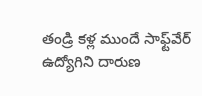తండ్రి కళ్ల ముందే సాఫ్ట్‌వేర్ ఉద్యోగిని దారుణ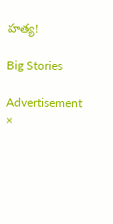హత్య!

Big Stories

Advertisement
×